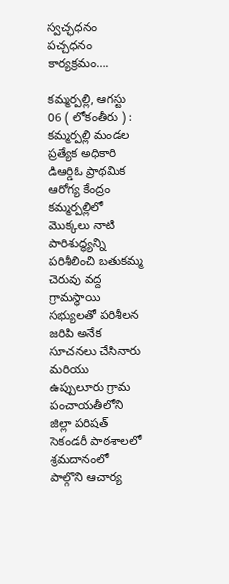స్వచ్ఛధనం పచ్చధనం కార్యక్రమం….

కమ్మర్పల్లి, ఆగస్టు 06 ( లోకంతీరు ) : కమ్మర్పల్లి మండల ప్రత్యేక అధికారి డిఆర్డిఓ ప్రాథమిక ఆరోగ్య కేంద్రం కమ్మర్పల్లిలో మొక్కలు నాటి పారిశుద్ధ్యన్ని పరిశీలించి బతుకమ్మ చెరువు వద్ద గ్రామస్థాయి సభ్యులతో పరిశీలన జరిపి అనేక సూచనలు చేసినారు మరియు ఉప్పులూరు గ్రామ పంచాయతీలోని జిల్లా పరిషత్ సెకండరీ పాఠశాలలో శ్రమదానంలో పాల్గొని ఆచార్య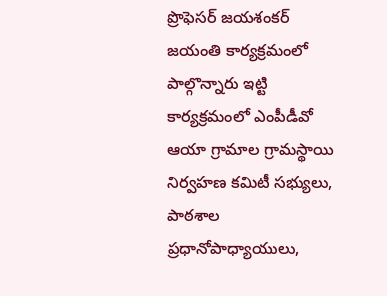ప్రొఫెసర్ జయశంకర్ జయంతి కార్యక్రమంలో పాల్గొన్నారు ఇట్టి కార్యక్రమంలో ఎంపీడీవో ఆయా గ్రామాల గ్రామస్థాయి నిర్వహణ కమిటీ సభ్యులు, పాఠశాల ప్రధానోపాధ్యాయులు,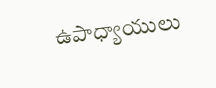ఉపాధ్యాయులు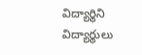విద్యార్థిని విద్యార్థులు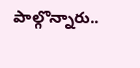పాల్గొన్నారు..